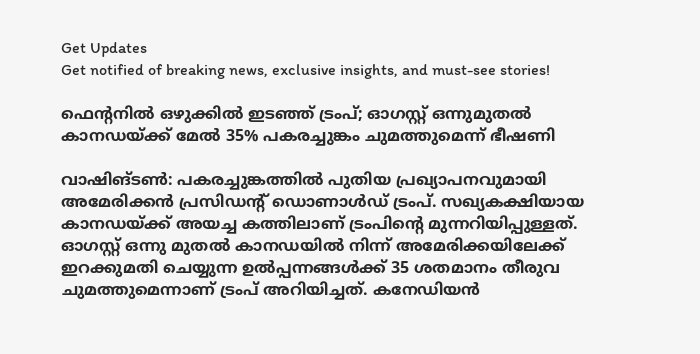Get Updates
Get notified of breaking news, exclusive insights, and must-see stories!

ഫെന്റനില്‍ ഒഴുക്കില്‍ ഇടഞ്ഞ് ട്രംപ്; ഓഗസ്റ്റ് ഒന്നുമുതല്‍ കാനഡയ്ക്ക് മേല്‍ 35% പകരച്ചുങ്കം ചുമത്തുമെന്ന് ഭീഷണി

വാഷിങ്ടണ്‍: പകരച്ചുങ്കത്തില്‍ പുതിയ പ്രഖ്യാപനവുമായി അമേരിക്കന്‍ പ്രസിഡന്റ് ഡൊണാള്‍ഡ് ട്രംപ്. സഖ്യകക്ഷിയായ കാനഡയ്ക്ക് അയച്ച കത്തിലാണ് ട്രംപിന്റെ മുന്നറിയിപ്പുള്ളത്. ഓഗസ്റ്റ് ഒന്നു മുതല്‍ കാനഡയില്‍ നിന്ന് അമേരിക്കയിലേക്ക് ഇറക്കുമതി ചെയ്യുന്ന ഉല്‍പ്പന്നങ്ങള്‍ക്ക് 35 ശതമാനം തീരുവ ചുമത്തുമെന്നാണ് ട്രംപ് അറിയിച്ചത്. കനേഡിയന്‍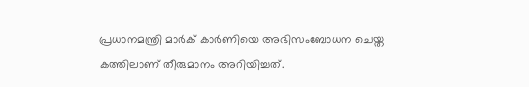പ്രധാനമന്ത്രി മാര്‍ക് കാര്‍ണിയെ അഭിസംബോധന ചെയ്ത കത്തിലാണ് തീരുമാനം അറിയിച്ചത്.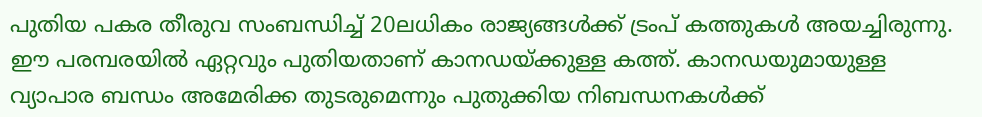പുതിയ പകര തീരുവ സംബന്ധിച്ച് 20ലധികം രാജ്യങ്ങള്‍ക്ക് ട്രംപ് കത്തുകള്‍ അയച്ചിരുന്നു. ഈ പരമ്പരയില്‍ ഏറ്റവും പുതിയതാണ് കാനഡയ്ക്കുള്ള കത്ത്. കാനഡയുമായുള്ള വ്യാപാര ബന്ധം അമേരിക്ക തുടരുമെന്നും പുതുക്കിയ നിബന്ധനകള്‍ക്ക്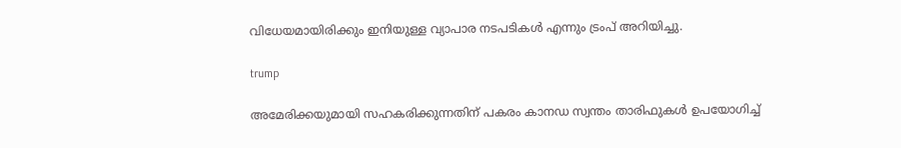വിധേയമായിരിക്കും ഇനിയുള്ള വ്യാപാര നടപടികള്‍ എന്നും ട്രംപ് അറിയിച്ചു.

trump

അമേരിക്കയുമായി സഹകരിക്കുന്നതിന് പകരം കാനഡ സ്വന്തം താരിഫുകള്‍ ഉപയോഗിച്ച്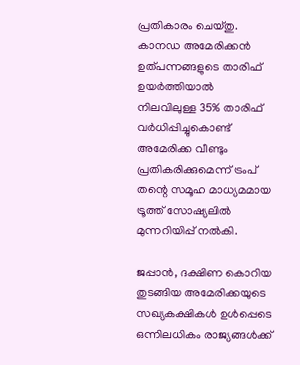പ്രതികാരം ചെയ്തു. കാനഡ അമേരിക്കന്‍ ഉത്പന്നങ്ങളുടെ താരിഫ് ഉയര്‍ത്തിയാല്‍ നിലവിലുള്ള 35% താരിഫ് വര്‍ധിപ്പിച്ചുകൊണ്ട് അമേരിക്ക വീണ്ടും പ്രതികരിക്കുമെന്ന് ട്രംപ് തന്റെ സമൂഹ മാധ്യമമായ ട്രൂത്ത് സോഷ്യലില്‍ മുന്നറിയിപ്പ് നല്‍കി.

ജപ്പാന്‍, ദക്ഷിണ കൊറിയ തുടങ്ങിയ അമേരിക്കയുടെ സഖ്യകക്ഷികള്‍ ഉള്‍പ്പെടെ ഒന്നിലധികം രാജ്യങ്ങള്‍ക്ക്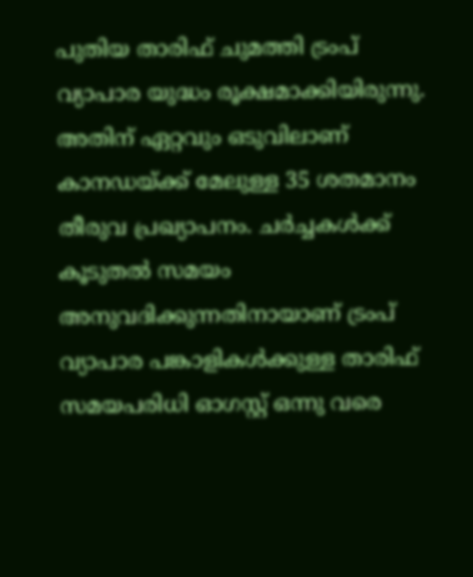പുതിയ താരിഫ് ചുമത്തി ട്രംപ് വ്യാപാര യുദ്ധം രൂക്ഷമാക്കിയിരുന്നു. അതിന് ഏറ്റവും ഒടുവിലാണ് കാനഡയ്ക്ക് മേലുള്ള 35 ശതമാനം തീരുവ പ്രഖ്യാപനം. ചര്‍ച്ചകള്‍ക്ക് കൂടുതല്‍ സമയം അനുവദിക്കുന്നതിനായാണ് ട്രംപ് വ്യാപാര പങ്കാളികള്‍ക്കുള്ള താരിഫ് സമയപരിധി ഓഗസ്റ്റ് ഒന്നു വരെ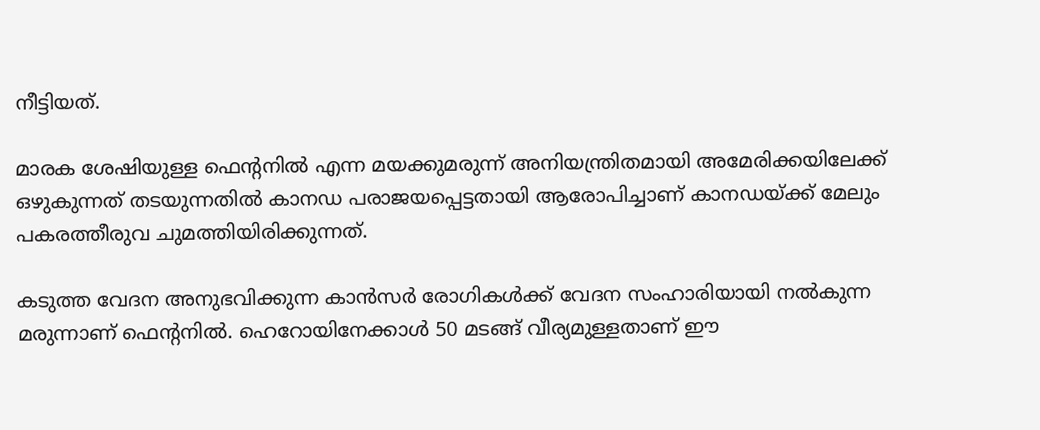നീട്ടിയത്.

മാരക ശേഷിയുള്ള ഫെന്റനില്‍ എന്ന മയക്കുമരുന്ന് അനിയന്ത്രിതമായി അമേരിക്കയിലേക്ക് ഒഴുകുന്നത് തടയുന്നതില്‍ കാനഡ പരാജയപ്പെട്ടതായി ആരോപിച്ചാണ് കാനഡയ്ക്ക് മേലും പകരത്തീരുവ ചുമത്തിയിരിക്കുന്നത്.

കടുത്ത വേദന അനുഭവിക്കുന്ന കാന്‍സര്‍ രോഗികള്‍ക്ക് വേദന സംഹാരിയായി നല്‍കുന്ന മരുന്നാണ് ഫെന്റനില്‍. ഹെറോയിനേക്കാള്‍ 50 മടങ്ങ് വീര്യമുള്ളതാണ് ഈ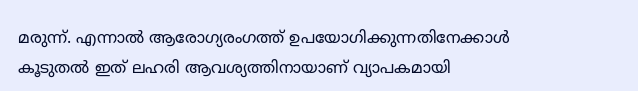മരുന്ന്. എന്നാല്‍ ആരോഗ്യരംഗത്ത് ഉപയോഗിക്കുന്നതിനേക്കാള്‍ കൂടുതല്‍ ഇത് ലഹരി ആവശ്യത്തിനായാണ് വ്യാപകമായി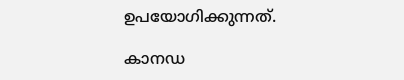ഉപയോഗിക്കുന്നത്.

കാനഡ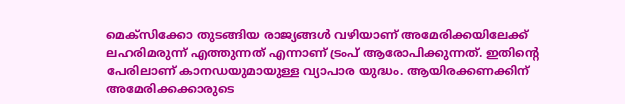മെക്‌സിക്കോ തുടങ്ങിയ രാജ്യങ്ങള്‍ വഴിയാണ് അമേരിക്കയിലേക്ക് ലഹരിമരുന്ന് എത്തുന്നത് എന്നാണ് ട്രംപ് ആരോപിക്കുന്നത്. ഇതിന്റെ പേരിലാണ് കാനഡയുമായുള്ള വ്യാപാര യുദ്ധം. ആയിരക്കണക്കിന് അമേരിക്കക്കാരുടെ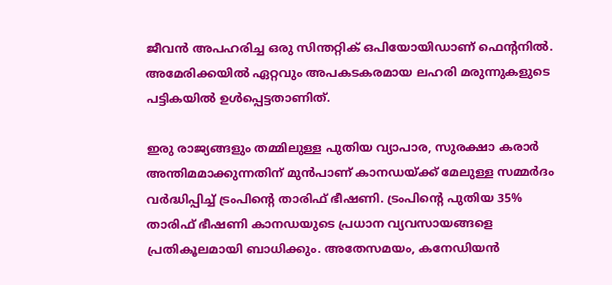ജീവന്‍ അപഹരിച്ച ഒരു സിന്തറ്റിക് ഒപിയോയിഡാണ് ഫെന്റനില്‍. അമേരിക്കയില്‍ ഏറ്റവും അപകടകരമായ ലഹരി മരുന്നുകളുടെ പട്ടികയില്‍ ഉള്‍പ്പെട്ടതാണിത്.

ഇരു രാജ്യങ്ങളും തമ്മിലുള്ള പുതിയ വ്യാപാര, സുരക്ഷാ കരാര്‍ അന്തിമമാക്കുന്നതിന് മുന്‍പാണ് കാനഡയ്ക്ക് മേലുള്ള സമ്മര്‍ദം വര്‍ദ്ധിപ്പിച്ച് ട്രംപിന്റെ താരിഫ് ഭീഷണി. ട്രംപിന്റെ പുതിയ 35% താരിഫ് ഭീഷണി കാനഡയുടെ പ്രധാന വ്യവസായങ്ങളെ പ്രതികൂലമായി ബാധിക്കും. അതേസമയം, കനേഡിയന്‍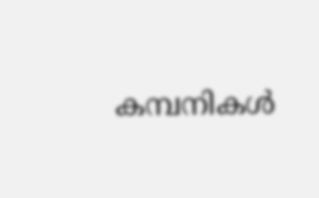കമ്പനികള്‍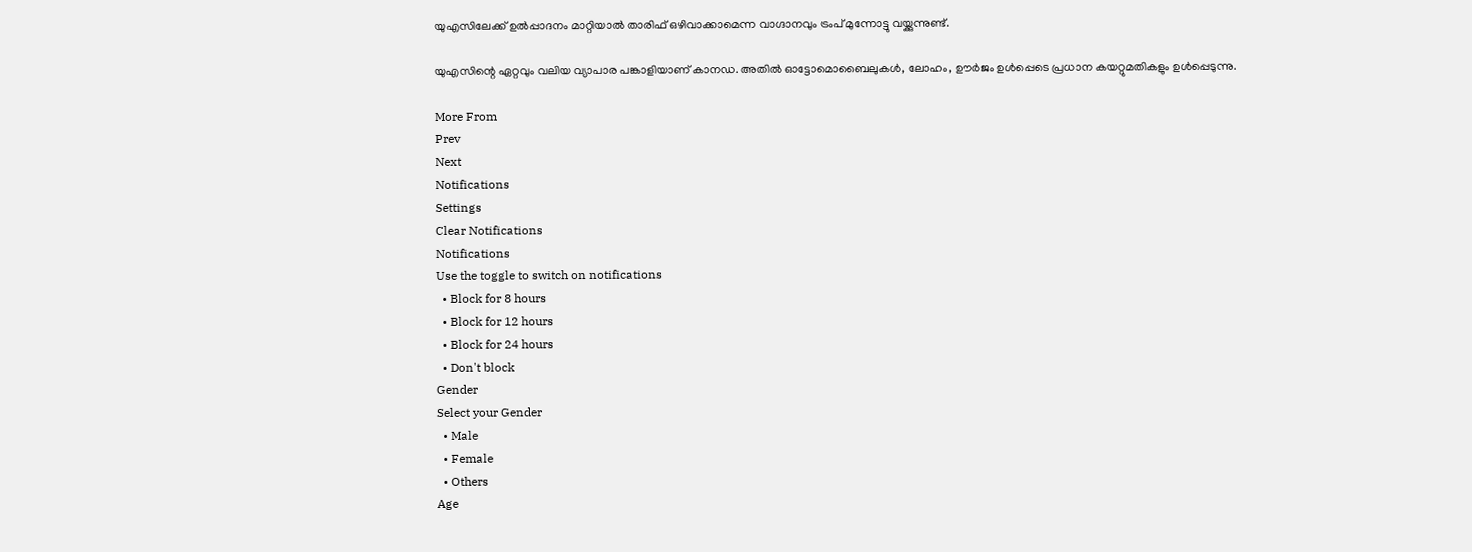യുഎസിലേക്ക് ഉല്‍പ്പാദനം മാറ്റിയാല്‍ താരിഫ് ഒഴിവാക്കാമെന്ന വാഗ്ദാനവും ട്രംപ് മുന്നോട്ടു വയ്ക്കുന്നുണ്ട്.

യുഎസിന്റെ ഏറ്റവും വലിയ വ്യാപാര പങ്കാളിയാണ് കാനഡ. അതില്‍ ഓട്ടോമൊബൈലുകള്‍, ലോഹം, ഊര്‍ജം ഉള്‍പ്പെടെ പ്രധാന കയറ്റുമതികളും ഉള്‍പ്പെടുന്നു.

More From
Prev
Next
Notifications
Settings
Clear Notifications
Notifications
Use the toggle to switch on notifications
  • Block for 8 hours
  • Block for 12 hours
  • Block for 24 hours
  • Don't block
Gender
Select your Gender
  • Male
  • Female
  • Others
Age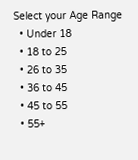Select your Age Range
  • Under 18
  • 18 to 25
  • 26 to 35
  • 36 to 45
  • 45 to 55
  • 55+